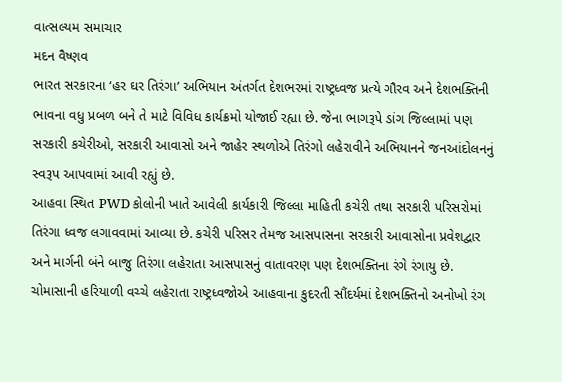વાત્સલ્યમ સમાચાર
મદન વૈષ્ણવ
ભારત સરકારના ‘હર ઘર તિરંગા’ અભિયાન અંતર્ગત દેશભરમાં રાષ્ટ્રધ્વજ પ્રત્યે ગૌરવ અને દેશભક્તિની ભાવના વધુ પ્રબળ બને તે માટે વિવિધ કાર્યક્રમો યોજાઈ રહ્યા છે. જેના ભાગરૂપે ડાંગ જિલ્લામાં પણ સરકારી કચેરીઓ, સરકારી આવાસો અને જાહેર સ્થળોએ તિરંગો લહેરાવીને અભિયાનને જનઆંદોલનનું સ્વરૂપ આપવામાં આવી રહ્યું છે.
આહવા સ્થિત PWD કોલોની ખાતે આવેલી કાર્યકારી જિલ્લા માહિતી કચેરી તથા સરકારી પરિસરોમાં તિરંગા ધ્વજ લગાવવામાં આવ્યા છે. કચેરી પરિસર તેમજ આસપાસના સરકારી આવાસોના પ્રવેશદ્વાર અને માર્ગની બંને બાજુ તિરંગા લહેરાતા આસપાસનું વાતાવરણ પણ દેશભક્તિના રંગે રંગાયુ છે.
ચોમાસાની હરિયાળી વચ્ચે લહેરાતા રાષ્ટ્રધ્વજોએ આહવાના કુદરતી સૌંદર્યમાં દેશભક્તિનો અનોખો રંગ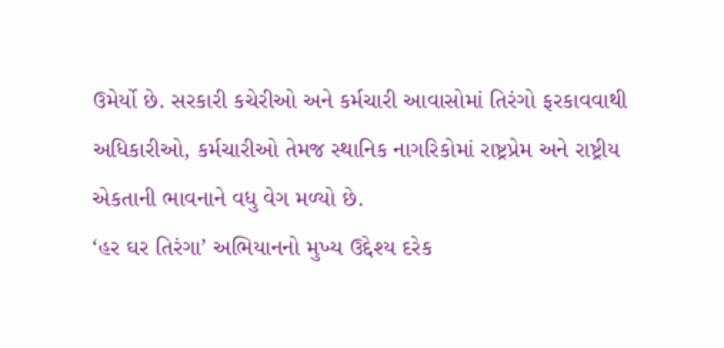ઉમેર્યો છે. સરકારી કચેરીઓ અને કર્મચારી આવાસોમાં તિરંગો ફરકાવવાથી અધિકારીઓ, કર્મચારીઓ તેમજ સ્થાનિક નાગરિકોમાં રાષ્ટ્રપ્રેમ અને રાષ્ટ્રીય એકતાની ભાવનાને વધુ વેગ મળ્યો છે.
‘હર ઘર તિરંગા’ અભિયાનનો મુખ્ય ઉદ્દેશ્ય દરેક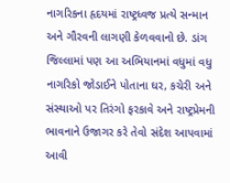નાગરિકના હૃદયમાં રાષ્ટ્રધ્વજ પ્રત્યે સન્માન અને ગૌરવની લાગણી કેળવવાનો છે. ડાંગ જિલ્લામાં પણ આ અભિયાનમાં વધુમાં વધુ નાગરિકો જોડાઈને પોતાના ઘર, કચેરી અને સંસ્થાઓ પર તિરંગો ફરકાવે અને રાષ્ટ્રપ્રેમની ભાવનાને ઉજાગર કરે તેવો સંદેશ આપવામાં આવી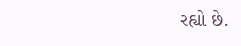રહ્યો છે.